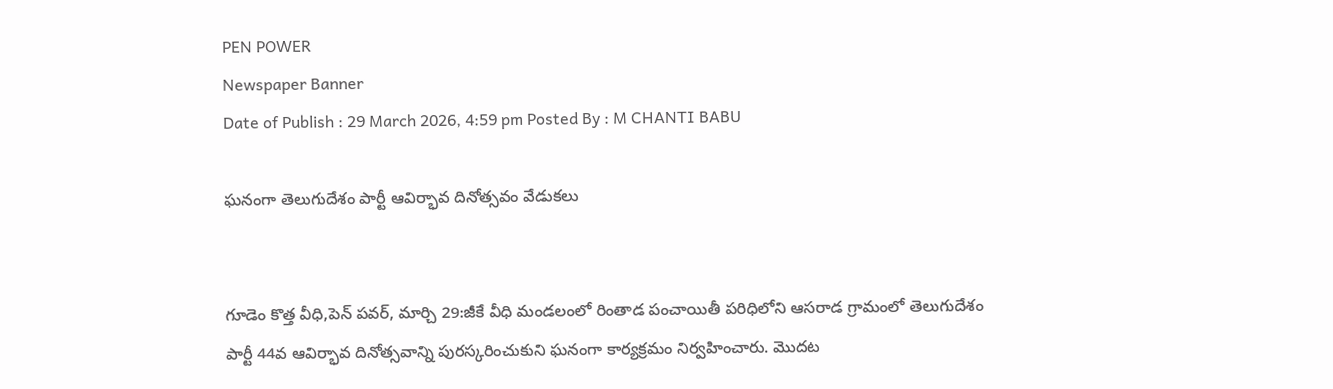PEN POWER
Newspaper Banner
Date of Publish : 29 March 2026, 4:59 pm Posted By : M CHANTI BABU

ఘనంగా తెలుగుదేశం పార్టీ ఆవిర్భావ దినోత్సవం వేడుకలు


గూడెం కొత్త వీధి,పెన్ పవర్, మార్చి 29:జీకే వీధి మండలంలో రింతాడ పంచాయితీ పరిధిలోని ఆసరాడ గ్రామంలో తెలుగుదేశం పార్టీ 44వ ఆవిర్భావ దినోత్సవాన్ని పురస్కరించుకుని ఘనంగా కార్యక్రమం నిర్వహించారు. మొదట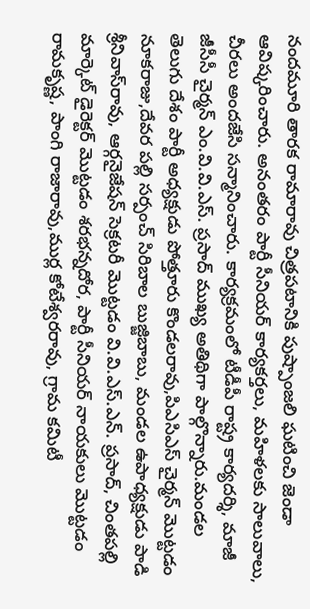నందమూరి తారక రామారావు చిత్రపటానికి పుష్పాంజలి ఘటించి జెండా ఆవిష్కరించారు. అనంతరం పార్టీ సీనియర్ కార్యకర్తలు, మహిళలకు సాలువాలు, చీరలు అందజేసి సన్మానించారు. కార్యక్రమంలో టీడీపీ రాష్ట్ర కార్యదర్శి, మాజీ జీసీసీ చైర్మన్ ఎం.వి.వి.ఎస్. ప్రసాద్ ముఖ్య అతిథిగా పాల్గొన్నారు.మండల తెలుగు దేశం పార్టీ అధ్యక్షుడు పోత్తూరు కొండలరావు,పిఎసిఎస్ చైర్మన్ మొట్టడం నూకరాజు,దేవర పల్లి సర్పంచ్ సిరిబాల బుజ్జిబాబు, మండల ఉపాధ్యక్షుడు పాడి శ్రీనివాస్‌రావు, ఆర్గనైజేషన్ సెక్రటరీ మొట్టడం వి.వి.ఎస్.ఎన్. ప్రసాద్, చింతపల్లి మార్కెట్ డైరెక్టర్ మొట్టడం శరభన్నదోర, పార్టీ సీనియర్ నాయకులు మొట్టడం రామకృష్ణ, పాంగి రాజారావు,ముర్ల కోటేశ్వరరావు, గ్రామ కమిటీ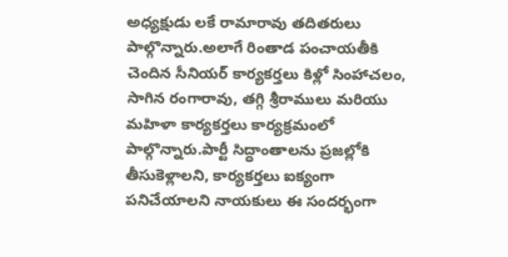అధ్యక్షుడు లకే రామారావు తదితరులు పాల్గొన్నారు.అలాగే రింతాడ పంచాయతీకి చెందిన సీనియర్ కార్యకర్తలు కిళ్లో సింహాచలం, సాగిన రంగారావు, తగ్గి శ్రీరాములు మరియు మహిళా కార్యకర్తలు కార్యక్రమంలో పాల్గొన్నారు.పార్టీ సిద్ధాంతాలను ప్రజల్లోకి తీసుకెళ్లాలని, కార్యకర్తలు ఐక్యంగా పనిచేయాలని నాయకులు ఈ సందర్భంగా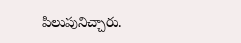పిలుపునిచ్చారు.